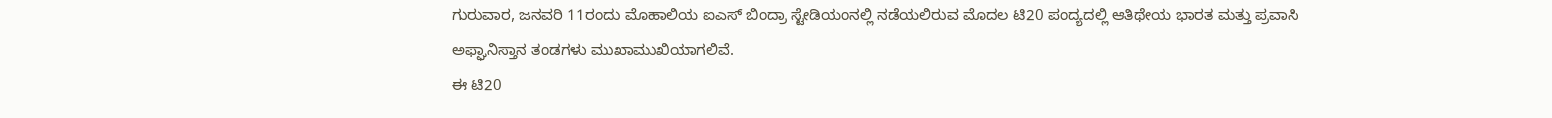ಗುರುವಾರ, ಜನವರಿ 11ರಂದು ಮೊಹಾಲಿಯ ಐಎಸ್ ಬಿಂದ್ರಾ ಸ್ಟೇಡಿಯಂನಲ್ಲಿ ನಡೆಯಲಿರುವ ಮೊದಲ ಟಿ20 ಪಂದ್ಯದಲ್ಲಿ ಆತಿಥೇಯ ಭಾರತ ಮತ್ತು ಪ್ರವಾಸಿ ಅಫ್ಘಾನಿಸ್ತಾನ ತಂಡಗಳು ಮುಖಾಮುಖಿಯಾಗಲಿವೆ.
ಈ ಟಿ20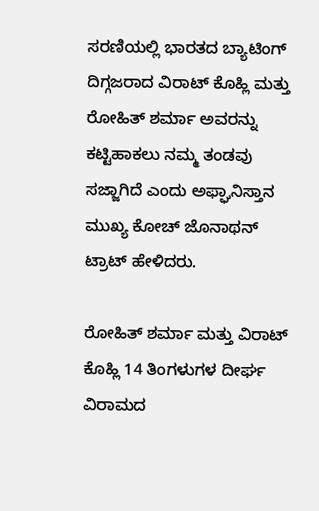ಸರಣಿಯಲ್ಲಿ ಭಾರತದ ಬ್ಯಾಟಿಂಗ್ ದಿಗ್ಗಜರಾದ ವಿರಾಟ್ ಕೊಹ್ಲಿ ಮತ್ತು ರೋಹಿತ್ ಶರ್ಮಾ ಅವರನ್ನು ಕಟ್ಟಿಹಾಕಲು ನಮ್ಮ ತಂಡವು ಸಜ್ಜಾಗಿದೆ ಎಂದು ಅಫ್ಘಾನಿಸ್ತಾನ ಮುಖ್ಯ ಕೋಚ್ ಜೊನಾಥನ್ ಟ್ರಾಟ್ ಹೇಳಿದರು.

ರೋಹಿತ್ ಶರ್ಮಾ ಮತ್ತು ವಿರಾಟ್ ಕೊಹ್ಲಿ 14 ತಿಂಗಳುಗಳ ದೀರ್ಘ ವಿರಾಮದ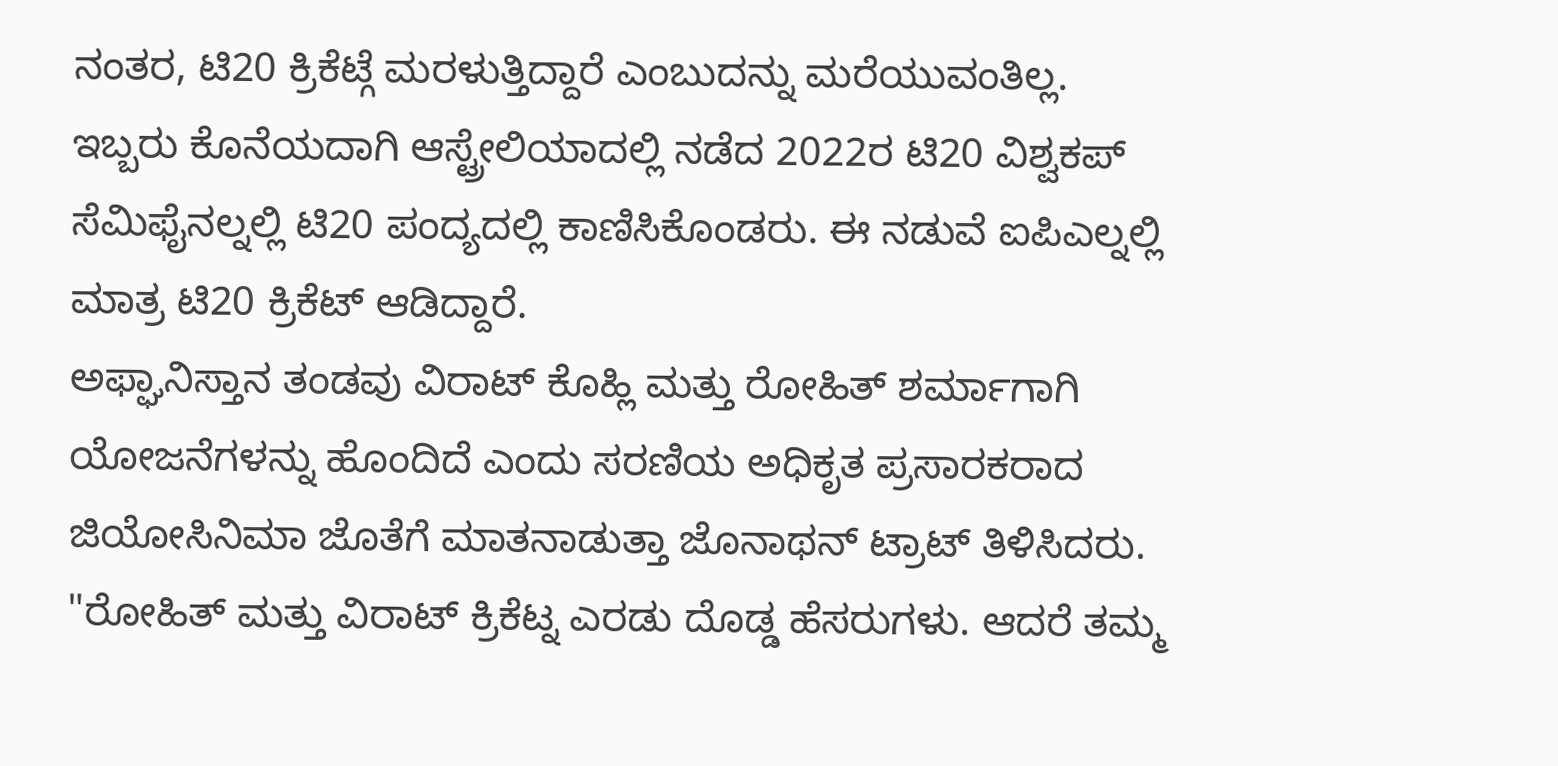ನಂತರ, ಟಿ20 ಕ್ರಿಕೆಟ್ಗೆ ಮರಳುತ್ತಿದ್ದಾರೆ ಎಂಬುದನ್ನು ಮರೆಯುವಂತಿಲ್ಲ. ಇಬ್ಬರು ಕೊನೆಯದಾಗಿ ಆಸ್ಟ್ರೇಲಿಯಾದಲ್ಲಿ ನಡೆದ 2022ರ ಟಿ20 ವಿಶ್ವಕಪ್ ಸೆಮಿಫೈನಲ್ನಲ್ಲಿ ಟಿ20 ಪಂದ್ಯದಲ್ಲಿ ಕಾಣಿಸಿಕೊಂಡರು. ಈ ನಡುವೆ ಐಪಿಎಲ್ನಲ್ಲಿ ಮಾತ್ರ ಟಿ20 ಕ್ರಿಕೆಟ್ ಆಡಿದ್ದಾರೆ.
ಅಫ್ಘಾನಿಸ್ತಾನ ತಂಡವು ವಿರಾಟ್ ಕೊಹ್ಲಿ ಮತ್ತು ರೋಹಿತ್ ಶರ್ಮಾಗಾಗಿ ಯೋಜನೆಗಳನ್ನು ಹೊಂದಿದೆ ಎಂದು ಸರಣಿಯ ಅಧಿಕೃತ ಪ್ರಸಾರಕರಾದ ಜಿಯೋಸಿನಿಮಾ ಜೊತೆಗೆ ಮಾತನಾಡುತ್ತಾ ಜೊನಾಥನ್ ಟ್ರಾಟ್ ತಿಳಿಸಿದರು.
"ರೋಹಿತ್ ಮತ್ತು ವಿರಾಟ್ ಕ್ರಿಕೆಟ್ನ ಎರಡು ದೊಡ್ಡ ಹೆಸರುಗಳು. ಆದರೆ ತಮ್ಮ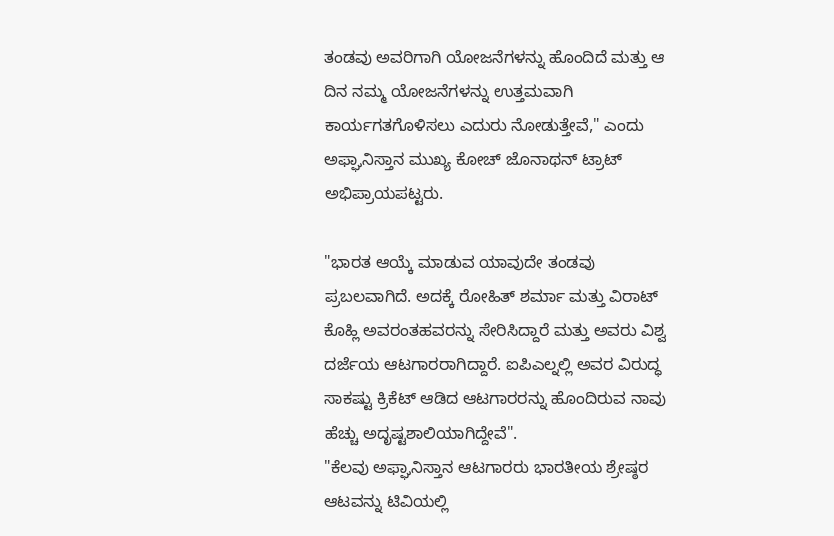ತಂಡವು ಅವರಿಗಾಗಿ ಯೋಜನೆಗಳನ್ನು ಹೊಂದಿದೆ ಮತ್ತು ಆ ದಿನ ನಮ್ಮ ಯೋಜನೆಗಳನ್ನು ಉತ್ತಮವಾಗಿ ಕಾರ್ಯಗತಗೊಳಿಸಲು ಎದುರು ನೋಡುತ್ತೇವೆ," ಎಂದು ಅಫ್ಘಾನಿಸ್ತಾನ ಮುಖ್ಯ ಕೋಚ್ ಜೊನಾಥನ್ ಟ್ರಾಟ್ ಅಭಿಪ್ರಾಯಪಟ್ಟರು.

"ಭಾರತ ಆಯ್ಕೆ ಮಾಡುವ ಯಾವುದೇ ತಂಡವು ಪ್ರಬಲವಾಗಿದೆ. ಅದಕ್ಕೆ ರೋಹಿತ್ ಶರ್ಮಾ ಮತ್ತು ವಿರಾಟ್ ಕೊಹ್ಲಿ ಅವರಂತಹವರನ್ನು ಸೇರಿಸಿದ್ದಾರೆ ಮತ್ತು ಅವರು ವಿಶ್ವ ದರ್ಜೆಯ ಆಟಗಾರರಾಗಿದ್ದಾರೆ. ಐಪಿಎಲ್ನಲ್ಲಿ ಅವರ ವಿರುದ್ಧ ಸಾಕಷ್ಟು ಕ್ರಿಕೆಟ್ ಆಡಿದ ಆಟಗಾರರನ್ನು ಹೊಂದಿರುವ ನಾವು ಹೆಚ್ಚು ಅದೃಷ್ಟಶಾಲಿಯಾಗಿದ್ದೇವೆ".
"ಕೆಲವು ಅಫ್ಘಾನಿಸ್ತಾನ ಆಟಗಾರರು ಭಾರತೀಯ ಶ್ರೇಷ್ಠರ ಆಟವನ್ನು ಟಿವಿಯಲ್ಲಿ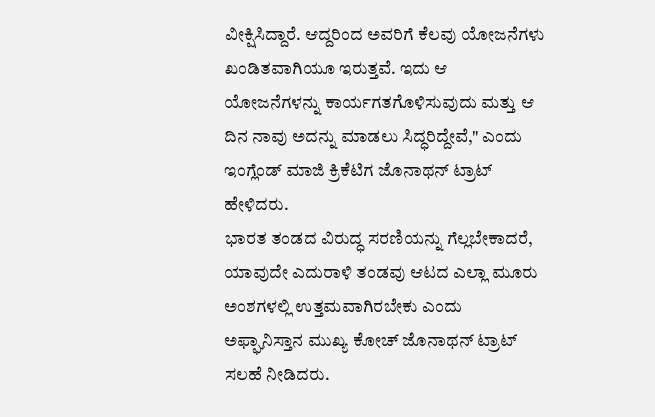ವೀಕ್ಷಿಸಿದ್ದಾರೆ. ಆದ್ದರಿಂದ ಅವರಿಗೆ ಕೆಲವು ಯೋಜನೆಗಳು ಖಂಡಿತವಾಗಿಯೂ ಇರುತ್ತವೆ. ಇದು ಆ ಯೋಜನೆಗಳನ್ನು ಕಾರ್ಯಗತಗೊಳಿಸುವುದು ಮತ್ತು ಆ ದಿನ ನಾವು ಅದನ್ನು ಮಾಡಲು ಸಿದ್ಧರಿದ್ದೇವೆ," ಎಂದು ಇಂಗ್ಲೆಂಡ್ ಮಾಜಿ ಕ್ರಿಕೆಟಿಗ ಜೊನಾಥನ್ ಟ್ರಾಟ್ ಹೇಳಿದರು.
ಭಾರತ ತಂಡದ ವಿರುದ್ಧ ಸರಣಿಯನ್ನು ಗೆಲ್ಲಬೇಕಾದರೆ, ಯಾವುದೇ ಎದುರಾಳಿ ತಂಡವು ಆಟದ ಎಲ್ಲಾ ಮೂರು ಅಂಶಗಳಲ್ಲಿ ಉತ್ತಮವಾಗಿರಬೇಕು ಎಂದು ಅಫ್ಘಾನಿಸ್ತಾನ ಮುಖ್ಯ ಕೋಚ್ ಜೊನಾಥನ್ ಟ್ರಾಟ್ ಸಲಹೆ ನೀಡಿದರು.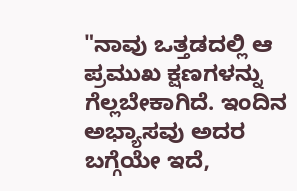"ನಾವು ಒತ್ತಡದಲ್ಲಿ ಆ ಪ್ರಮುಖ ಕ್ಷಣಗಳನ್ನು ಗೆಲ್ಲಬೇಕಾಗಿದೆ. ಇಂದಿನ ಅಭ್ಯಾಸವು ಅದರ ಬಗ್ಗೆಯೇ ಇದೆ,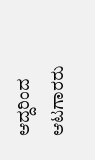ಆದ್ದರಿಂದ ಆಟಗಾರರು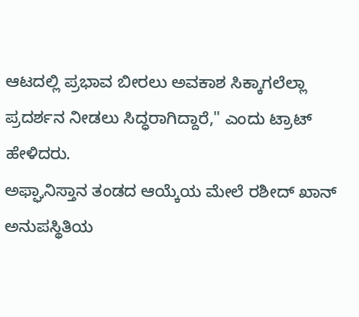ಆಟದಲ್ಲಿ ಪ್ರಭಾವ ಬೀರಲು ಅವಕಾಶ ಸಿಕ್ಕಾಗಲೆಲ್ಲಾ ಪ್ರದರ್ಶನ ನೀಡಲು ಸಿದ್ಧರಾಗಿದ್ದಾರೆ," ಎಂದು ಟ್ರಾಟ್ ಹೇಳಿದರು.
ಅಫ್ಘಾನಿಸ್ತಾನ ತಂಡದ ಆಯ್ಕೆಯ ಮೇಲೆ ರಶೀದ್ ಖಾನ್ ಅನುಪಸ್ಥಿತಿಯ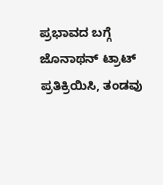ಪ್ರಭಾವದ ಬಗ್ಗೆ ಜೊನಾಥನ್ ಟ್ರಾಟ್ ಪ್ರತಿಕ್ರಿಯಿಸಿ, ತಂಡವು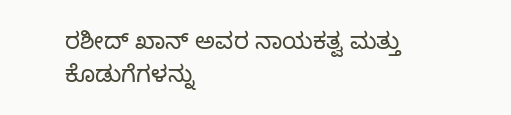ರಶೀದ್ ಖಾನ್ ಅವರ ನಾಯಕತ್ವ ಮತ್ತು ಕೊಡುಗೆಗಳನ್ನು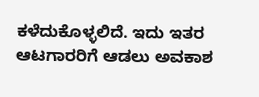ಕಳೆದುಕೊಳ್ಳಲಿದೆ. ಇದು ಇತರ ಆಟಗಾರರಿಗೆ ಆಡಲು ಅವಕಾಶ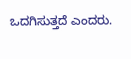ಒದಗಿಸುತ್ತದೆ ಎಂದರು.